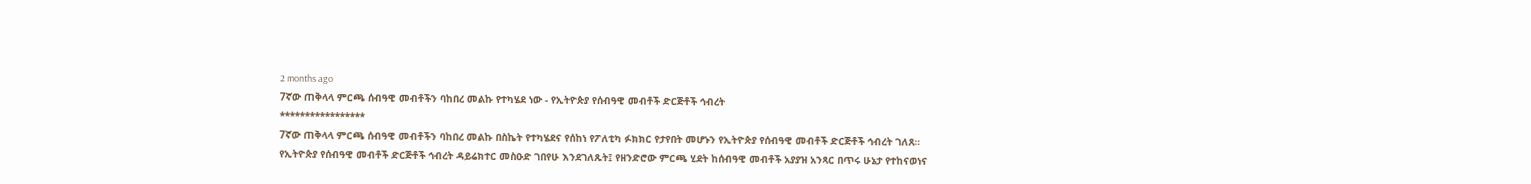2 months ago
7ኛው ጠቅላላ ምርጫ ሰብዓዊ መብቶችን ባከበረ መልኩ የተካሄደ ነው - የኢትዮጵያ የሰብዓዊ መብቶች ድርጅቶች ኅብረት
*****************
7ኛው ጠቅላላ ምርጫ ሰብዓዊ መብቶችን ባከበረ መልኩ በስኬት የተካሄደና የሰከነ የፖለቲካ ፉክክር የታየበት መሆኑን የኢትዮጵያ የሰብዓዊ መብቶች ድርጅቶች ኅብረት ገለጸ።
የኢትዮጵያ የሰብዓዊ መብቶች ድርጅቶች ኅብረት ዳይሬክተር መስዑድ ገበየሁ እንደገለጹት፤ የዘንድሮው ምርጫ ሂደት ከሰብዓዊ መብቶች አያያዝ አንጻር በጥሩ ሁኔታ የተከናወነና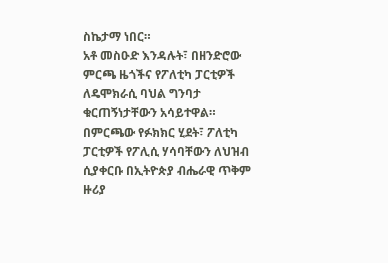ስኬታማ ነበር።
አቶ መስዑድ እንዳሉት፣ በዘንድሮው ምርጫ ዜጎችና የፖለቲካ ፓርቲዎች ለዴሞክራሲ ባህል ግንባታ ቁርጠኝነታቸውን አሳይተዋል።
በምርጫው የፉክክር ሂደት፣ ፖለቲካ ፓርቲዎች የፖሊሲ ሃሳባቸውን ለህዝብ ሲያቀርቡ በኢትዮጵያ ብሔራዊ ጥቅም ዙሪያ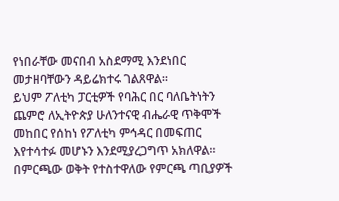የነበራቸው መናበብ አስደማሚ እንደነበር መታዘባቸውን ዳይሬክተሩ ገልጸዋል።
ይህም ፖለቲካ ፓርቲዎች የባሕር በር ባለቤትነትን ጨምሮ ለኢትዮጵያ ሁለንተናዊ ብሔራዊ ጥቅሞች መከበር የሰከነ የፖለቲካ ምኅዳር በመፍጠር እየተሳተፉ መሆኑን እንደሚያረጋግጥ አክለዋል።
በምርጫው ወቅት የተስተዋለው የምርጫ ጣቢያዎች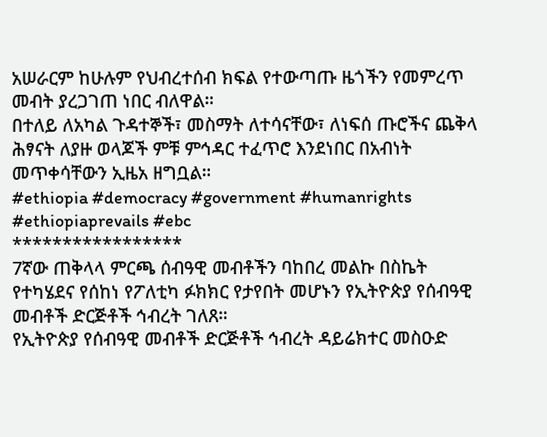አሠራርም ከሁሉም የህብረተሰብ ክፍል የተውጣጡ ዜጎችን የመምረጥ መብት ያረጋገጠ ነበር ብለዋል።
በተለይ ለአካል ጉዳተኞች፣ መስማት ለተሳናቸው፣ ለነፍሰ ጡሮችና ጨቅላ ሕፃናት ለያዙ ወላጆች ምቹ ምኅዳር ተፈጥሮ እንደነበር በአብነት መጥቀሳቸውን ኢዜአ ዘግቧል።
#ethiopia #democracy #government #humanrights #ethiopiaprevails #ebc
*****************
7ኛው ጠቅላላ ምርጫ ሰብዓዊ መብቶችን ባከበረ መልኩ በስኬት የተካሄደና የሰከነ የፖለቲካ ፉክክር የታየበት መሆኑን የኢትዮጵያ የሰብዓዊ መብቶች ድርጅቶች ኅብረት ገለጸ።
የኢትዮጵያ የሰብዓዊ መብቶች ድርጅቶች ኅብረት ዳይሬክተር መስዑድ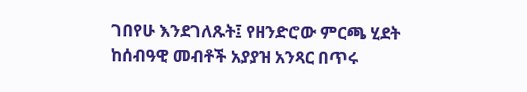ገበየሁ እንደገለጹት፤ የዘንድሮው ምርጫ ሂደት ከሰብዓዊ መብቶች አያያዝ አንጻር በጥሩ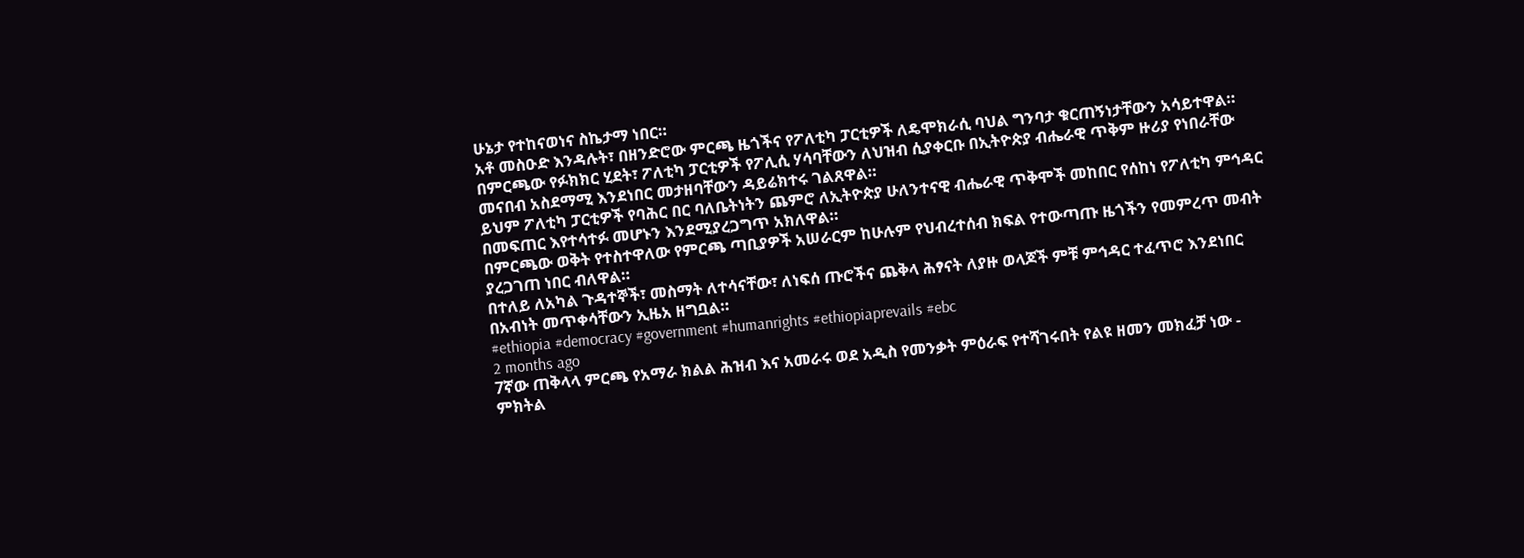ሁኔታ የተከናወነና ስኬታማ ነበር።
አቶ መስዑድ እንዳሉት፣ በዘንድሮው ምርጫ ዜጎችና የፖለቲካ ፓርቲዎች ለዴሞክራሲ ባህል ግንባታ ቁርጠኝነታቸውን አሳይተዋል።
በምርጫው የፉክክር ሂደት፣ ፖለቲካ ፓርቲዎች የፖሊሲ ሃሳባቸውን ለህዝብ ሲያቀርቡ በኢትዮጵያ ብሔራዊ ጥቅም ዙሪያ የነበራቸው መናበብ አስደማሚ እንደነበር መታዘባቸውን ዳይሬክተሩ ገልጸዋል።
ይህም ፖለቲካ ፓርቲዎች የባሕር በር ባለቤትነትን ጨምሮ ለኢትዮጵያ ሁለንተናዊ ብሔራዊ ጥቅሞች መከበር የሰከነ የፖለቲካ ምኅዳር በመፍጠር እየተሳተፉ መሆኑን እንደሚያረጋግጥ አክለዋል።
በምርጫው ወቅት የተስተዋለው የምርጫ ጣቢያዎች አሠራርም ከሁሉም የህብረተሰብ ክፍል የተውጣጡ ዜጎችን የመምረጥ መብት ያረጋገጠ ነበር ብለዋል።
በተለይ ለአካል ጉዳተኞች፣ መስማት ለተሳናቸው፣ ለነፍሰ ጡሮችና ጨቅላ ሕፃናት ለያዙ ወላጆች ምቹ ምኅዳር ተፈጥሮ እንደነበር በአብነት መጥቀሳቸውን ኢዜአ ዘግቧል።
#ethiopia #democracy #government #humanrights #ethiopiaprevails #ebc
2 months ago
7ኛው ጠቅላላ ምርጫ የአማራ ክልል ሕዝብ እና አመራሩ ወደ አዲስ የመንቃት ምዕራፍ የተሻገሩበት የልዩ ዘመን መክፈቻ ነው - ምክትል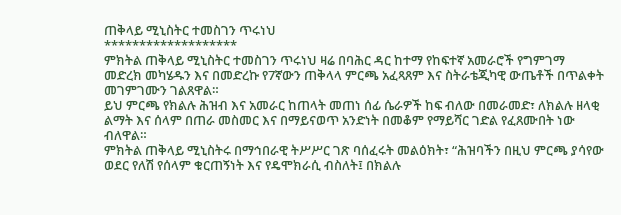ጠቅላይ ሚኒስትር ተመስገን ጥሩነህ
*******************
ምክትል ጠቅላይ ሚኒስትር ተመስገን ጥሩነህ ዛሬ በባሕር ዳር ከተማ የከፍተኛ አመራሮች የግምገማ መድረክ መካሄዱን እና በመድረኩ የ7ኛውን ጠቅላላ ምርጫ አፈጻጸም እና ስትራቴጂካዊ ውጤቶች በጥልቀት መገምገሙን ገልጸዋል።
ይህ ምርጫ የክልሉ ሕዝብ እና አመራር ከጠላት መጠነ ሰፊ ሴራዎች ከፍ ብለው በመራመድ፣ ለክልሉ ዘላቂ ልማት እና ሰላም በጠራ መስመር እና በማይናወጥ አንድነት በመቆም የማይሻር ገድል የፈጸሙበት ነው ብለዋል።
ምክትል ጠቅላይ ሚኒስትሩ በማኅበራዊ ትሥሥር ገጽ ባሰፈሩት መልዕክት፣ “ሕዝባችን በዚህ ምርጫ ያሳየው ወደር የለሽ የሰላም ቁርጠኝነት እና የዴሞክራሲ ብስለት፤ በክልሉ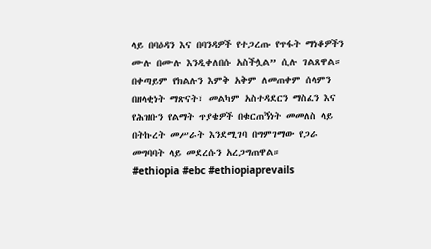ላይ በባዕዳን እና በባንዳዎች የተጋረጡ የጥፋት ማነቆዎችን ሙሉ በሙሉ እንዲቀለበሱ አስችሏል” ሲሉ ገልጸዋል።
በቀጣይም የክልሉን እምቅ አቅም ለመጠቀም ሰላምን በዘላቂነት ማጽናት፣ መልካም አስተዳደርን ማስፈን እና የሕዝቡን የልማት ጥያቄዎች በቁርጠኝነት መመለስ ላይ በትኩረት መሥራት እንደሚገባ በግምገማው የጋራ መግባባት ላይ መደረሱን አረጋግጠዋል።
#ethiopia #ebc #ethiopiaprevails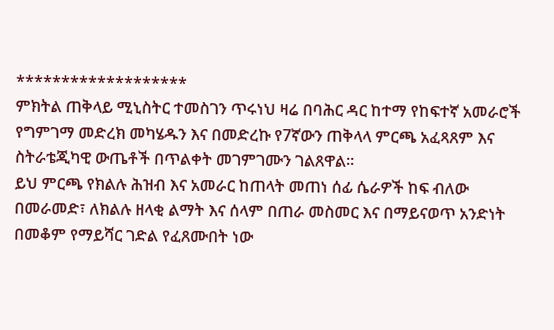*******************
ምክትል ጠቅላይ ሚኒስትር ተመስገን ጥሩነህ ዛሬ በባሕር ዳር ከተማ የከፍተኛ አመራሮች የግምገማ መድረክ መካሄዱን እና በመድረኩ የ7ኛውን ጠቅላላ ምርጫ አፈጻጸም እና ስትራቴጂካዊ ውጤቶች በጥልቀት መገምገሙን ገልጸዋል።
ይህ ምርጫ የክልሉ ሕዝብ እና አመራር ከጠላት መጠነ ሰፊ ሴራዎች ከፍ ብለው በመራመድ፣ ለክልሉ ዘላቂ ልማት እና ሰላም በጠራ መስመር እና በማይናወጥ አንድነት በመቆም የማይሻር ገድል የፈጸሙበት ነው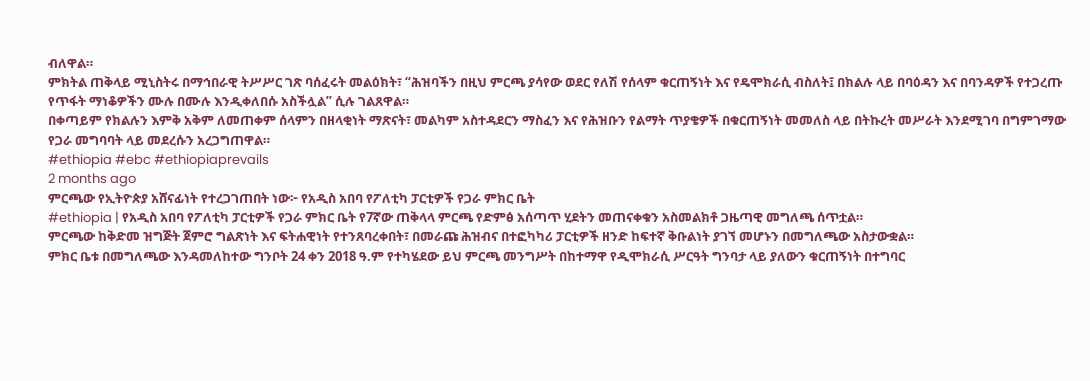ብለዋል።
ምክትል ጠቅላይ ሚኒስትሩ በማኅበራዊ ትሥሥር ገጽ ባሰፈሩት መልዕክት፣ “ሕዝባችን በዚህ ምርጫ ያሳየው ወደር የለሽ የሰላም ቁርጠኝነት እና የዴሞክራሲ ብስለት፤ በክልሉ ላይ በባዕዳን እና በባንዳዎች የተጋረጡ የጥፋት ማነቆዎችን ሙሉ በሙሉ እንዲቀለበሱ አስችሏል” ሲሉ ገልጸዋል።
በቀጣይም የክልሉን እምቅ አቅም ለመጠቀም ሰላምን በዘላቂነት ማጽናት፣ መልካም አስተዳደርን ማስፈን እና የሕዝቡን የልማት ጥያቄዎች በቁርጠኝነት መመለስ ላይ በትኩረት መሥራት እንደሚገባ በግምገማው የጋራ መግባባት ላይ መደረሱን አረጋግጠዋል።
#ethiopia #ebc #ethiopiaprevails
2 months ago
ምርጫው የኢትዮጵያ አሸናፊነት የተረጋገጠበት ነው፦ የአዲስ አበባ የፖለቲካ ፓርቲዎች የጋራ ምክር ቤት
#ethiopia | የአዲስ አበባ የፖለቲካ ፓርቲዎች የጋራ ምክር ቤት የ7ኛው ጠቅላላ ምርጫ የድምፅ አሰጣጥ ሂደትን መጠናቀቁን አስመልክቶ ጋዜጣዊ መግለጫ ሰጥቷል።
ምርጫው ከቅድመ ዝግጅት ጀምሮ ግልጽነት እና ፍትሐዊነት የተንጸባረቀበት፣ በመራጩ ሕዝብና በተፎካካሪ ፓርቲዎች ዘንድ ከፍተኛ ቅቡልነት ያገኘ መሆኑን በመግለጫው አስታውቋል።
ምክር ቤቱ በመግለጫው እንዳመለከተው ግንቦት 24 ቀን 2018 ዓ.ም የተካሄደው ይህ ምርጫ መንግሥት በከተማዋ የዲሞክራሲ ሥርዓት ግንባታ ላይ ያለውን ቁርጠኝነት በተግባር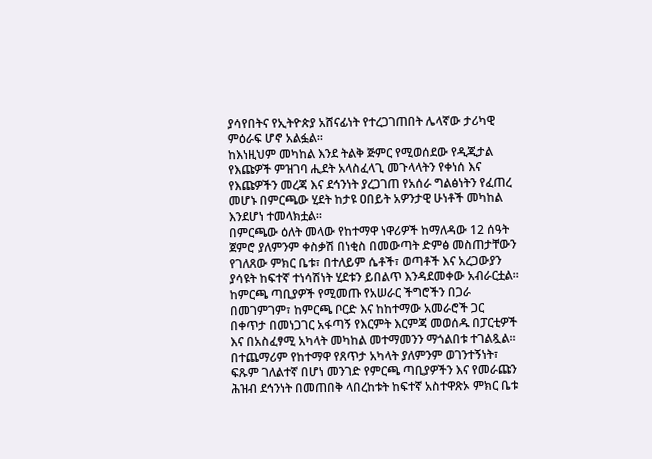ያሳየበትና የኢትዮጵያ አሸናፊነት የተረጋገጠበት ሌላኛው ታሪካዊ ምዕራፍ ሆኖ አልፏል።
ከእነዚህም መካከል እንደ ትልቅ ጅምር የሚወሰደው የዲጂታል የእጩዎች ምዝገባ ሒደት አላስፈላጊ መጉላላትን የቀነሰ እና የእጩዎችን መረጃ እና ደኅንነት ያረጋገጠ የአሰራ ግልፅነትን የፈጠረ መሆኑ በምርጫው ሂደት ከታዩ ዐበይት አዎንታዊ ሁነቶች መካከል እንደሆነ ተመላክቷል።
በምርጫው ዕለት መላው የከተማዋ ነዋሪዎች ከማለዳው 12 ሰዓት ጀምሮ ያለምንም ቀስቃሽ በነቂስ በመውጣት ድምፅ መስጠታቸውን የገለጸው ምክር ቤቱ፣ በተለይም ሴቶች፣ ወጣቶች እና አረጋውያን ያሳዩት ከፍተኛ ተነሳሽነት ሂደቱን ይበልጥ እንዳደመቀው አብራርቷል።
ከምርጫ ጣቢያዎች የሚመጡ የአሠራር ችግሮችን በጋራ በመገምገም፣ ከምርጫ ቦርድ እና ከከተማው አመራሮች ጋር በቀጥታ በመነጋገር አፋጣኝ የእርምት እርምጃ መወሰዱ በፓርቲዎች እና በአስፈፃሚ አካላት መካከል መተማመንን ማጎልበቱ ተገልጿል።
በተጨማሪም የከተማዋ የጸጥታ አካላት ያለምንም ወገንተኝነት፣ ፍጹም ገለልተኛ በሆነ መንገድ የምርጫ ጣቢያዎችን እና የመራጩን ሕዝብ ደኅንነት በመጠበቅ ላበረከቱት ከፍተኛ አስተዋጽኦ ምክር ቤቱ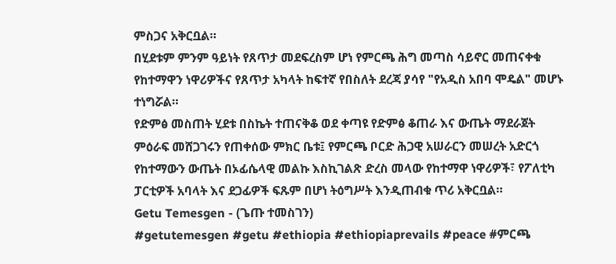ምስጋና አቅርቧል።
በሂደቱም ምንም ዓይነት የጸጥታ መደፍረስም ሆነ የምርጫ ሕግ መጣስ ሳይኖር መጠናቀቁ የከተማዋን ነዋሪዎችና የጸጥታ አካላት ከፍተኛ የበስለት ደረጃ ያሳየ "የአዲስ አበባ ሞዴል" መሆኑ ተነግሯል።
የድምፅ መስጠት ሂደቱ በስኬት ተጠናቅቆ ወደ ቀጣዩ የድምፅ ቆጠራ እና ውጤት ማደራጀት ምዕራፍ መሸጋገሩን የጠቀሰው ምክር ቤቱ፤ የምርጫ ቦርድ ሕጋዊ አሠራርን መሠረት አድርጎ የከተማውን ውጤት በኦፊሴላዊ መልኩ እስኪገልጽ ድረስ መላው የከተማዋ ነዋሪዎች፣ የፖለቲካ ፓርቲዎች አባላት እና ደጋፊዎች ፍጹም በሆነ ትዕግሥት እንዲጠብቁ ጥሪ አቅርቧል።
Getu Temesgen - (ጌጡ ተመስገን)
#getutemesgen #getu #ethiopia #ethiopiaprevails #peace #ምርጫ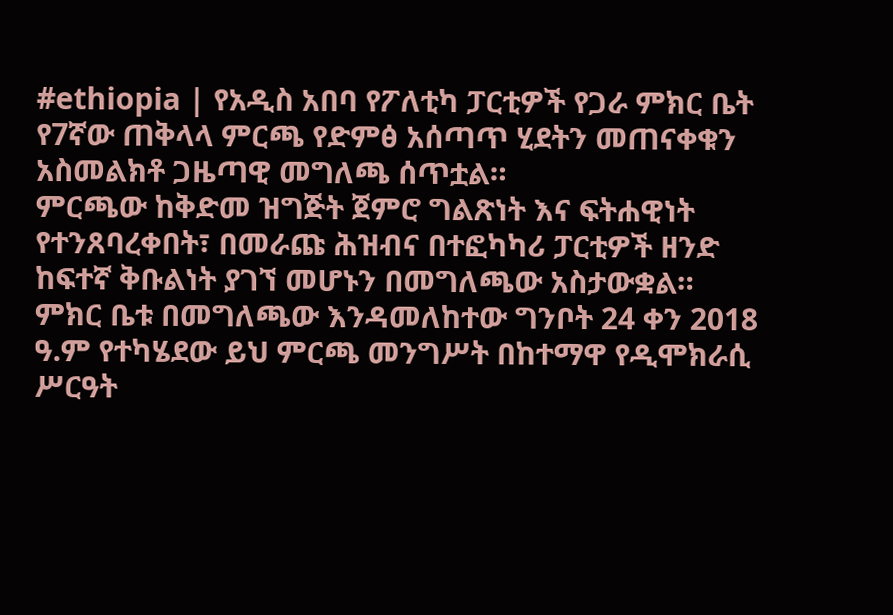#ethiopia | የአዲስ አበባ የፖለቲካ ፓርቲዎች የጋራ ምክር ቤት የ7ኛው ጠቅላላ ምርጫ የድምፅ አሰጣጥ ሂደትን መጠናቀቁን አስመልክቶ ጋዜጣዊ መግለጫ ሰጥቷል።
ምርጫው ከቅድመ ዝግጅት ጀምሮ ግልጽነት እና ፍትሐዊነት የተንጸባረቀበት፣ በመራጩ ሕዝብና በተፎካካሪ ፓርቲዎች ዘንድ ከፍተኛ ቅቡልነት ያገኘ መሆኑን በመግለጫው አስታውቋል።
ምክር ቤቱ በመግለጫው እንዳመለከተው ግንቦት 24 ቀን 2018 ዓ.ም የተካሄደው ይህ ምርጫ መንግሥት በከተማዋ የዲሞክራሲ ሥርዓት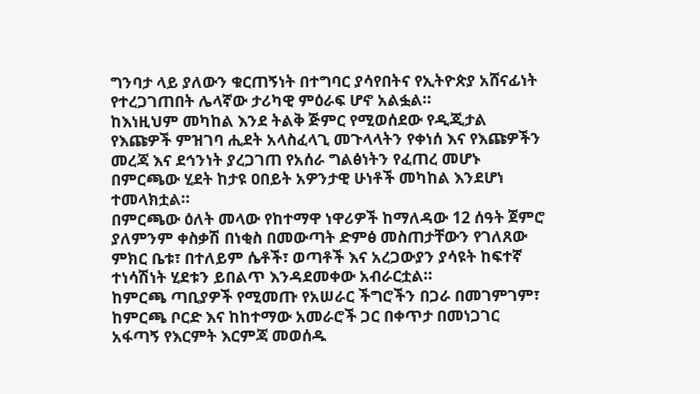ግንባታ ላይ ያለውን ቁርጠኝነት በተግባር ያሳየበትና የኢትዮጵያ አሸናፊነት የተረጋገጠበት ሌላኛው ታሪካዊ ምዕራፍ ሆኖ አልፏል።
ከእነዚህም መካከል እንደ ትልቅ ጅምር የሚወሰደው የዲጂታል የእጩዎች ምዝገባ ሒደት አላስፈላጊ መጉላላትን የቀነሰ እና የእጩዎችን መረጃ እና ደኅንነት ያረጋገጠ የአሰራ ግልፅነትን የፈጠረ መሆኑ በምርጫው ሂደት ከታዩ ዐበይት አዎንታዊ ሁነቶች መካከል እንደሆነ ተመላክቷል።
በምርጫው ዕለት መላው የከተማዋ ነዋሪዎች ከማለዳው 12 ሰዓት ጀምሮ ያለምንም ቀስቃሽ በነቂስ በመውጣት ድምፅ መስጠታቸውን የገለጸው ምክር ቤቱ፣ በተለይም ሴቶች፣ ወጣቶች እና አረጋውያን ያሳዩት ከፍተኛ ተነሳሽነት ሂደቱን ይበልጥ እንዳደመቀው አብራርቷል።
ከምርጫ ጣቢያዎች የሚመጡ የአሠራር ችግሮችን በጋራ በመገምገም፣ ከምርጫ ቦርድ እና ከከተማው አመራሮች ጋር በቀጥታ በመነጋገር አፋጣኝ የእርምት እርምጃ መወሰዱ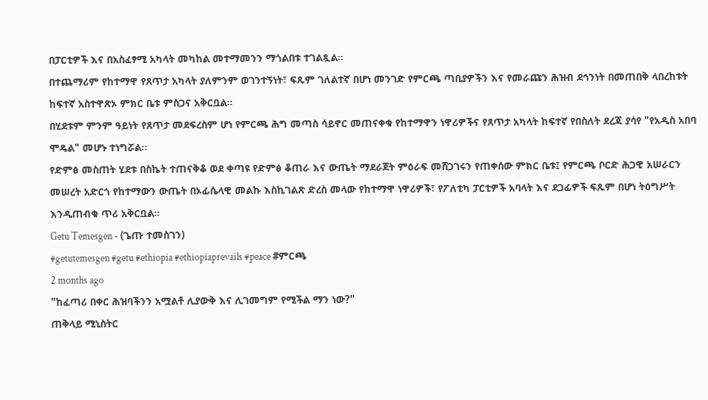በፓርቲዎች እና በአስፈፃሚ አካላት መካከል መተማመንን ማጎልበቱ ተገልጿል።
በተጨማሪም የከተማዋ የጸጥታ አካላት ያለምንም ወገንተኝነት፣ ፍጹም ገለልተኛ በሆነ መንገድ የምርጫ ጣቢያዎችን እና የመራጩን ሕዝብ ደኅንነት በመጠበቅ ላበረከቱት ከፍተኛ አስተዋጽኦ ምክር ቤቱ ምስጋና አቅርቧል።
በሂደቱም ምንም ዓይነት የጸጥታ መደፍረስም ሆነ የምርጫ ሕግ መጣስ ሳይኖር መጠናቀቁ የከተማዋን ነዋሪዎችና የጸጥታ አካላት ከፍተኛ የበስለት ደረጃ ያሳየ "የአዲስ አበባ ሞዴል" መሆኑ ተነግሯል።
የድምፅ መስጠት ሂደቱ በስኬት ተጠናቅቆ ወደ ቀጣዩ የድምፅ ቆጠራ እና ውጤት ማደራጀት ምዕራፍ መሸጋገሩን የጠቀሰው ምክር ቤቱ፤ የምርጫ ቦርድ ሕጋዊ አሠራርን መሠረት አድርጎ የከተማውን ውጤት በኦፊሴላዊ መልኩ እስኪገልጽ ድረስ መላው የከተማዋ ነዋሪዎች፣ የፖለቲካ ፓርቲዎች አባላት እና ደጋፊዎች ፍጹም በሆነ ትዕግሥት እንዲጠብቁ ጥሪ አቅርቧል።
Getu Temesgen - (ጌጡ ተመስገን)
#getutemesgen #getu #ethiopia #ethiopiaprevails #peace #ምርጫ
2 months ago
"ከፈጣሪ በቀር ሕዝባችንን አሟልቶ ሊያውቅ እና ሊገመግም የሚችል ማን ነው?"
ጠቅላይ ሚኒስትር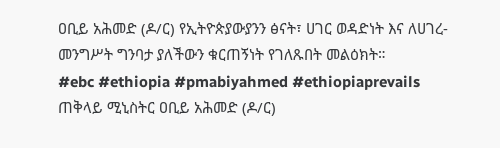ዐቢይ አሕመድ (ዶ/ር) የኢትዮጵያውያንን ፅናት፣ ሀገር ወዳድነት እና ለሀገረ-መንግሥት ግንባታ ያለችውን ቁርጠኝነት የገለጹበት መልዕክት።
#ebc #ethiopia #pmabiyahmed #ethiopiaprevails
ጠቅላይ ሚኒስትር ዐቢይ አሕመድ (ዶ/ር)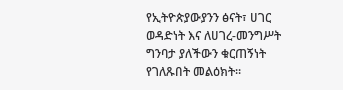የኢትዮጵያውያንን ፅናት፣ ሀገር ወዳድነት እና ለሀገረ-መንግሥት ግንባታ ያለችውን ቁርጠኝነት የገለጹበት መልዕክት።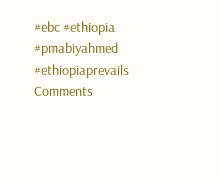#ebc #ethiopia #pmabiyahmed #ethiopiaprevails
Comments